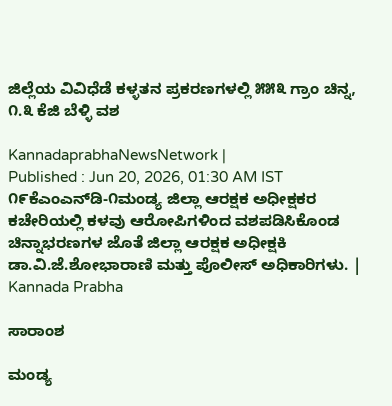ಜಿಲ್ಲೆಯ ವಿವಿಧೆಡೆ ಕಳ್ಳತನ ಪ್ರಕರಣಗಳಲ್ಲಿ ೫೫೩ ಗ್ರಾಂ ಚಿನ್ನ, ೧.೩ ಕೆಜಿ ಬೆಳ್ಳಿ ವಶ

KannadaprabhaNewsNetwork |
Published : Jun 20, 2026, 01:30 AM IST
೧೯ಕೆಎಂಎನ್‌ಡಿ-೧ಮಂಡ್ಯ ಜಿಲ್ಲಾ ಆರಕ್ಷಕ ಅಧೀಕ್ಷಕರ ಕಚೇರಿಯಲ್ಲಿ ಕಳವು ಆರೋಪಿಗಳಿಂದ ವಶಪಡಿಸಿಕೊಂಡ ಚಿನ್ನಾಭರಣಗಳ ಜೊತೆ ಜಿಲ್ಲಾ ಆರಕ್ಷಕ ಅಧೀಕ್ಷಕಿ ಡಾ.ವಿ.ಜೆ.ಶೋಭಾರಾಣಿ ಮತ್ತು ಪೊಲೀಸ್ ಅಧಿಕಾರಿಗಳು. | Kannada Prabha

ಸಾರಾಂಶ

ಮಂಡ್ಯ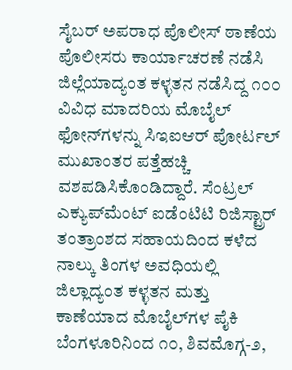ಸೈಬರ್ ಅಪರಾಧ ಪೊಲೀಸ್ ಠಾಣೆಯ ಪೊಲೀಸರು ಕಾರ್ಯಾಚರಣೆ ನಡೆಸಿ ಜಿಲ್ಲೆಯಾದ್ಯಂತ ಕಳ್ಳತನ ನಡೆಸಿದ್ದ ೧೦೦ ವಿವಿಧ ಮಾದರಿಯ ಮೊಬೈಲ್ ಫೋನ್‌ಗಳನ್ನು ಸಿಇಐಆರ್ ಪೋರ್ಟಲ್ ಮುಖಾಂತರ ಪತ್ತೆಹಚ್ಚಿ ವಶಪಡಿಸಿಕೊಂಡಿದ್ದಾರೆ. ಸೆಂಟ್ರಲ್ ಎಕ್ಯುಪ್‌ಮೆಂಟ್ ಐಡೆಂಟಿಟಿ ರಿಜಿಸ್ಟ್ರಾರ್ ತಂತ್ರಾಂಶದ ಸಹಾಯದಿಂದ ಕಳೆದ ನಾಲ್ಕು ತಿಂಗಳ ಅವಧಿಯಲ್ಲಿ ಜಿಲ್ಲಾದ್ಯಂತ ಕಳ್ಳತನ ಮತ್ತು ಕಾಣೆಯಾದ ಮೊಬೈಲ್‌ಗಳ ಪೈಕಿ ಬೆಂಗಳೂರಿನಿಂದ ೧೦, ಶಿವಮೊಗ್ಗ-೨,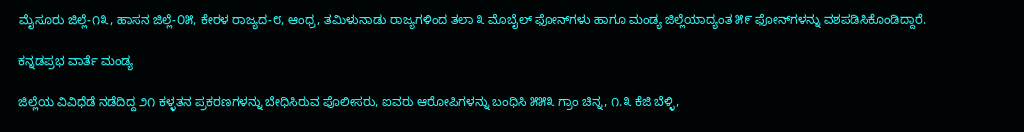ಮೈಸೂರು ಜಿಲ್ಲೆ-೧೩, ಹಾಸನ ಜಿಲ್ಲೆ-೦೫, ಕೇರಳ ರಾಜ್ಯದ-೮, ಆಂಧ್ರ, ತಮಿಳುನಾಡು ರಾಜ್ಯಗಳಿಂದ ತಲಾ ೩ ಮೊಬೈಲ್ ಫೋನ್‌ಗಳು ಹಾಗೂ ಮಂಡ್ಯ ಜಿಲ್ಲೆಯಾದ್ಯಂತ ೫೯ ಫೋನ್‌ಗಳನ್ನು ವಶಪಡಿಸಿಕೊಂಡಿದ್ದಾರೆ.

ಕನ್ನಡಪ್ರಭ ವಾರ್ತೆ ಮಂಡ್ಯ

ಜಿಲ್ಲೆಯ ವಿವಿಧೆಡೆ ನಡೆದಿದ್ದ ೨೧ ಕಳ್ಳತನ ಪ್ರಕರಣಗಳನ್ನು ಬೇಧಿಸಿರುವ ಪೊಲೀಸರು, ಐವರು ಆರೋಪಿಗಳನ್ನು ಬಂಧಿಸಿ ೫೫೩ ಗ್ರಾಂ ಚಿನ್ನ, ೧.೩ ಕೆಜಿ ಬೆಳ್ಳಿ,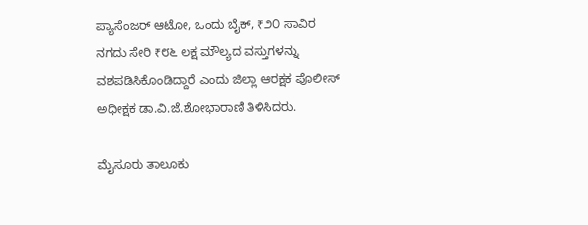ಪ್ಯಾಸೆಂಜರ್ ಆಟೋ, ಒಂದು ಬೈಕ್, ₹೨೦ ಸಾವಿರ ನಗದು ಸೇರಿ ₹೮೬ ಲಕ್ಷ ಮೌಲ್ಯದ ವಸ್ತುಗಳನ್ನು ವಶಪಡಿಸಿಕೊಂಡಿದ್ದಾರೆ ಎಂದು ಜಿಲ್ಲಾ ಆರಕ್ಷಕ ಪೊಲೀಸ್ ಅಧೀಕ್ಷಕ ಡಾ.ವಿ.ಜೆ.ಶೋಭಾರಾಣಿ ತಿಳಿಸಿದರು.

ಮೈಸೂರು ತಾಲೂಕು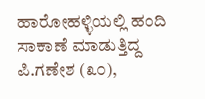ಹಾರೋಹಳ್ಳಿಯಲ್ಲಿ ಹಂದಿ ಸಾಕಾಣೆ ಮಾಡುತ್ತಿದ್ದ ಪಿ.ಗಣೇಶ (೩೦),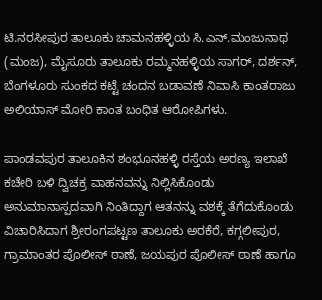ಟಿ.ನರಸೀಪುರ ತಾಲೂಕು ಚಾಮನಹಳ್ಳಿಯ ಸಿ.ಎನ್.ಮಂಜುನಾಥ (ಮಂಜ), ಮೈಸೂರು ತಾಲೂಕು ರಮ್ಮನಹಳ್ಳಿಯ ಸಾಗರ್, ದರ್ಶನ್, ಬೆಂಗಳೂರು ಸುಂಕದ ಕಟ್ಟೆ ಚಂದನ ಬಡಾವಣೆ ನಿವಾಸಿ ಕಾಂತರಾಜು ಅಲಿಯಾಸ್ ಮೋರಿ ಕಾಂತ ಬಂಧಿತ ಆರೋಪಿಗಳು.

ಪಾಂಡವಪುರ ತಾಲೂಕಿನ ಶಂಭೂನಹಳ್ಳಿ ರಸ್ತೆಯ ಅರಣ್ಯ ಇಲಾಖೆ ಕಚೇರಿ ಬಳಿ ದ್ವಿಚಕ್ರ ವಾಹನವನ್ನು ನಿಲ್ಲಿಸಿಕೊಂಡು ಅನುಮಾನಾಸ್ಪದವಾಗಿ ನಿಂತಿದ್ದಾಗ ಆತನನ್ನು ವಶಕ್ಕೆ ತೆಗೆದುಕೊಂಡು ವಿಚಾರಿಸಿದಾಗ ಶ್ರೀರಂಗಪಟ್ಟಣ ತಾಲೂಕು ಅರಕೆರೆ, ಕಗ್ಗಲೀಪುರ, ಗ್ರಾಮಾಂತರ ಪೊಲೀಸ್ ಠಾಣೆ, ಜಯಪುರ ಪೊಲೀಸ್ ಠಾಣೆ ಹಾಗೂ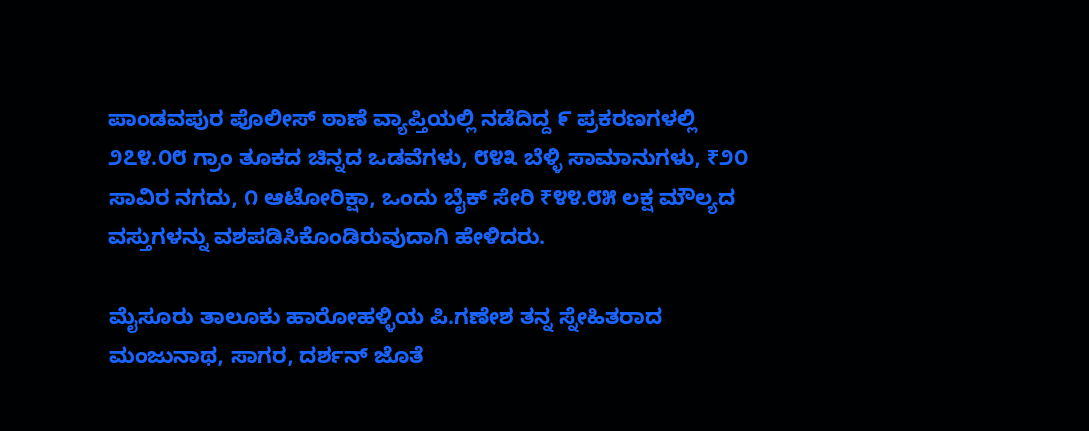ಪಾಂಡವಪುರ ಪೊಲೀಸ್ ಠಾಣೆ ವ್ಯಾಪ್ತಿಯಲ್ಲಿ ನಡೆದಿದ್ದ ೯ ಪ್ರಕರಣಗಳಲ್ಲಿ ೨೭೪.೦೮ ಗ್ರಾಂ ತೂಕದ ಚಿನ್ನದ ಒಡವೆಗಳು, ೮೪೩ ಬೆಳ್ಳಿ ಸಾಮಾನುಗಳು, ₹೨೦ ಸಾವಿರ ನಗದು, ೧ ಆಟೋರಿಕ್ಷಾ, ಒಂದು ಬೈಕ್ ಸೇರಿ ₹೪೪.೮೫ ಲಕ್ಷ ಮೌಲ್ಯದ ವಸ್ತುಗಳನ್ನು ವಶಪಡಿಸಿಕೊಂಡಿರುವುದಾಗಿ ಹೇಳಿದರು.

ಮೈಸೂರು ತಾಲೂಕು ಹಾರೋಹಳ್ಳಿಯ ಪಿ.ಗಣೇಶ ತನ್ನ ಸ್ನೇಹಿತರಾದ ಮಂಜುನಾಥ, ಸಾಗರ, ದರ್ಶನ್ ಜೊತೆ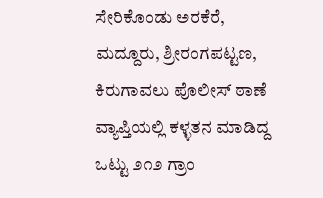ಸೇರಿಕೊಂಡು ಅರಕೆರೆ, ಮದ್ದೂರು, ಶ್ರೀರಂಗಪಟ್ಟಣ, ಕಿರುಗಾವಲು ಪೊಲೀಸ್ ಠಾಣೆ ವ್ಯಾಪ್ತಿಯಲ್ಲಿ ಕಳ್ಳತನ ಮಾಡಿದ್ದ ಒಟ್ಟು ೨೧೨ ಗ್ರಾಂ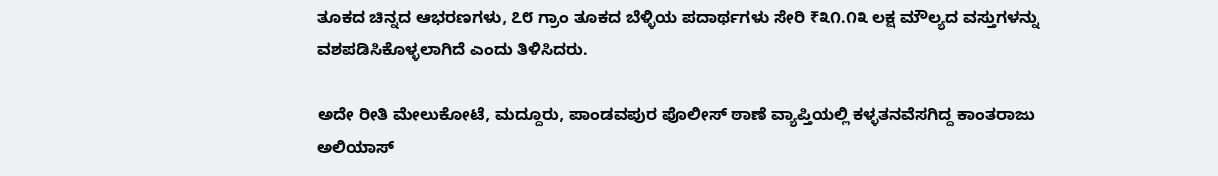ತೂಕದ ಚಿನ್ನದ ಆಭರಣಗಳು, ೭೮ ಗ್ರಾಂ ತೂಕದ ಬೆಳ್ಳಿಯ ಪದಾರ್ಥಗಳು ಸೇರಿ ₹೩೧.೧೩ ಲಕ್ಷ ಮೌಲ್ಯದ ವಸ್ತುಗಳನ್ನು ವಶಪಡಿಸಿಕೊಳ್ಳಲಾಗಿದೆ ಎಂದು ತಿಳಿಸಿದರು.

ಅದೇ ರೀತಿ ಮೇಲುಕೋಟೆ, ಮದ್ದೂರು, ಪಾಂಡವಪುರ ಪೊಲೀಸ್ ಠಾಣೆ ವ್ಯಾಪ್ತಿಯಲ್ಲಿ ಕಳ್ಳತನವೆಸಗಿದ್ದ ಕಾಂತರಾಜು ಅಲಿಯಾಸ್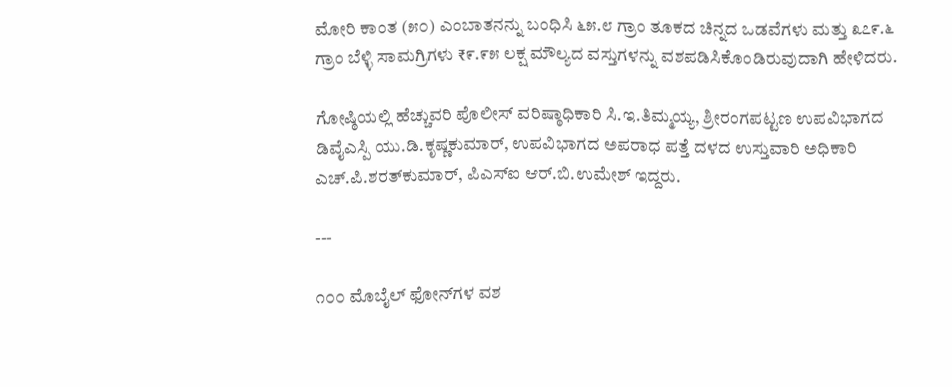ಮೋರಿ ಕಾಂತ (೫೦) ಎಂಬಾತನನ್ನು ಬಂಧಿಸಿ ೬೫.೮ ಗ್ರಾಂ ತೂಕದ ಚಿನ್ನದ ಒಡವೆಗಳು ಮತ್ತು ೩೭೯.೬ ಗ್ರಾಂ ಬೆಳ್ಳಿ ಸಾಮಗ್ರಿಗಳು ₹೯.೯೫ ಲಕ್ಷ ಮೌಲ್ಯದ ವಸ್ತುಗಳನ್ನು ವಶಪಡಿಸಿಕೊಂಡಿರುವುದಾಗಿ ಹೇಳಿದರು.

ಗೋಷ್ಠಿಯಲ್ಲಿ ಹೆಚ್ಚುವರಿ ಪೊಲೀಸ್ ವರಿಷ್ಠಾಧಿಕಾರಿ ಸಿ.ಇ.ತಿಮ್ಮಯ್ಯ, ಶ್ರೀರಂಗಪಟ್ಟಣ ಉಪವಿಭಾಗದ ಡಿವೈಎಸ್ಪಿ ಯು.ಡಿ.ಕೃಷ್ಣಕುಮಾರ್, ಉಪವಿಭಾಗದ ಅಪರಾಧ ಪತ್ತೆ ದಳದ ಉಸ್ತುವಾರಿ ಅಧಿಕಾರಿ ಎಚ್.ಪಿ.ಶರತ್‌ಕುಮಾರ್, ಪಿಎಸ್‌ಐ ಆರ್.ಬಿ.ಉಮೇಶ್ ಇದ್ದರು.

---

೧೦೦ ಮೊಬೈಲ್ ಫೋನ್‌ಗಳ ವಶ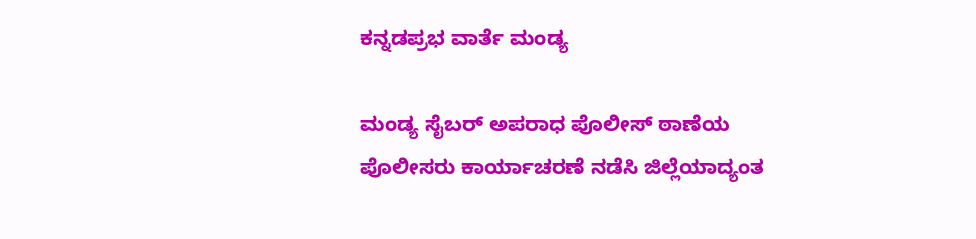ಕನ್ನಡಪ್ರಭ ವಾರ್ತೆ ಮಂಡ್ಯ

ಮಂಡ್ಯ ಸೈಬರ್ ಅಪರಾಧ ಪೊಲೀಸ್ ಠಾಣೆಯ ಪೊಲೀಸರು ಕಾರ್ಯಾಚರಣೆ ನಡೆಸಿ ಜಿಲ್ಲೆಯಾದ್ಯಂತ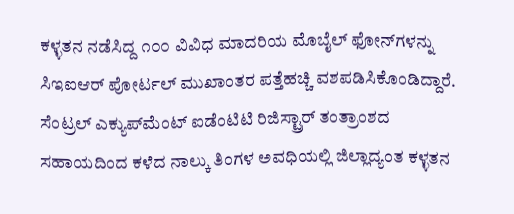ಕಳ್ಳತನ ನಡೆಸಿದ್ದ ೧೦೦ ವಿವಿಧ ಮಾದರಿಯ ಮೊಬೈಲ್ ಫೋನ್‌ಗಳನ್ನು ಸಿಇಐಆರ್ ಪೋರ್ಟಲ್ ಮುಖಾಂತರ ಪತ್ತೆಹಚ್ಚಿ ವಶಪಡಿಸಿಕೊಂಡಿದ್ದಾರೆ. ಸೆಂಟ್ರಲ್ ಎಕ್ಯುಪ್‌ಮೆಂಟ್ ಐಡೆಂಟಿಟಿ ರಿಜಿಸ್ಟ್ರಾರ್ ತಂತ್ರಾಂಶದ ಸಹಾಯದಿಂದ ಕಳೆದ ನಾಲ್ಕು ತಿಂಗಳ ಅವಧಿಯಲ್ಲಿ ಜಿಲ್ಲಾದ್ಯಂತ ಕಳ್ಳತನ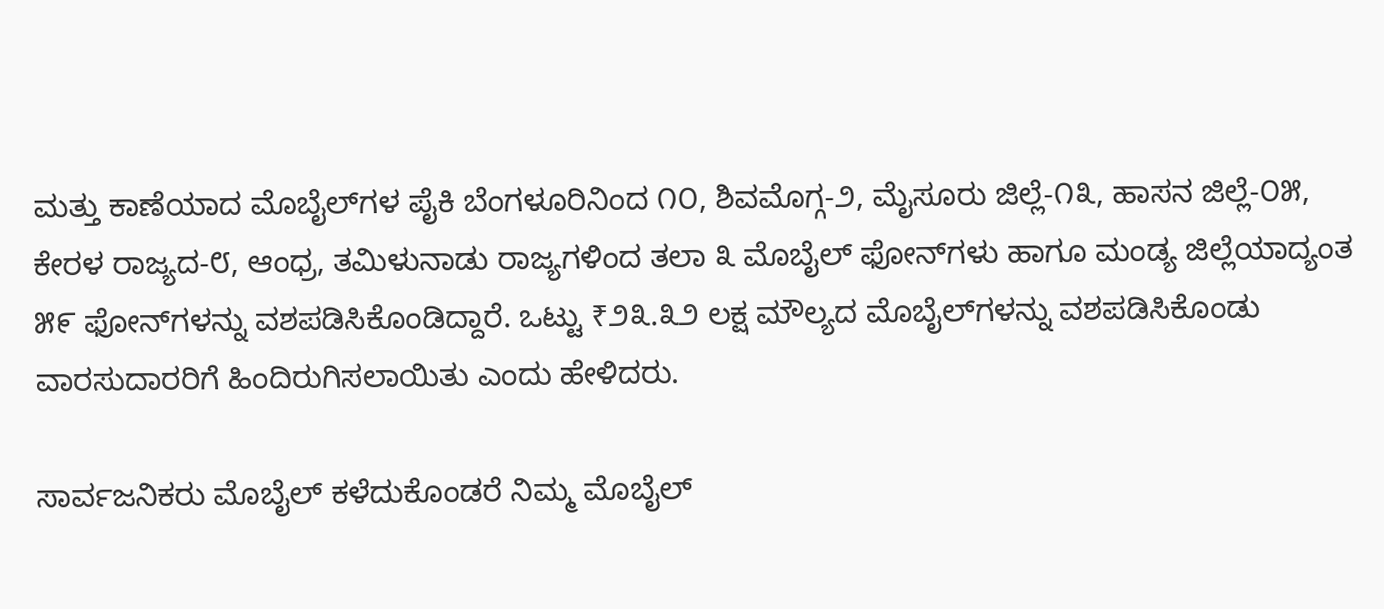ಮತ್ತು ಕಾಣೆಯಾದ ಮೊಬೈಲ್‌ಗಳ ಪೈಕಿ ಬೆಂಗಳೂರಿನಿಂದ ೧೦, ಶಿವಮೊಗ್ಗ-೨, ಮೈಸೂರು ಜಿಲ್ಲೆ-೧೩, ಹಾಸನ ಜಿಲ್ಲೆ-೦೫, ಕೇರಳ ರಾಜ್ಯದ-೮, ಆಂಧ್ರ, ತಮಿಳುನಾಡು ರಾಜ್ಯಗಳಿಂದ ತಲಾ ೩ ಮೊಬೈಲ್ ಫೋನ್‌ಗಳು ಹಾಗೂ ಮಂಡ್ಯ ಜಿಲ್ಲೆಯಾದ್ಯಂತ ೫೯ ಫೋನ್‌ಗಳನ್ನು ವಶಪಡಿಸಿಕೊಂಡಿದ್ದಾರೆ. ಒಟ್ಟು ₹೨೩.೩೨ ಲಕ್ಷ ಮೌಲ್ಯದ ಮೊಬೈಲ್‌ಗಳನ್ನು ವಶಪಡಿಸಿಕೊಂಡು ವಾರಸುದಾರರಿಗೆ ಹಿಂದಿರುಗಿಸಲಾಯಿತು ಎಂದು ಹೇಳಿದರು.

ಸಾರ್ವಜನಿಕರು ಮೊಬೈಲ್ ಕಳೆದುಕೊಂಡರೆ ನಿಮ್ಮ ಮೊಬೈಲ್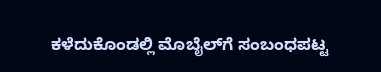ಕಳೆದುಕೊಂಡಲ್ಲಿ ಮೊಬೈಲ್‌ಗೆ ಸಂಬಂಧಪಟ್ಟ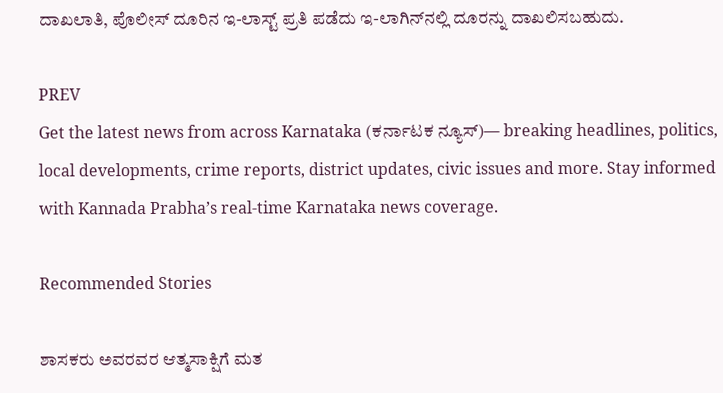ದಾಖಲಾತಿ, ಪೊಲೀಸ್ ದೂರಿನ ಇ-ಲಾಸ್ಟ್ ಪ್ರತಿ ಪಡೆದು ಇ-ಲಾಗಿನ್‌ನಲ್ಲಿ ದೂರನ್ನು ದಾಖಲಿಸಬಹುದು.

PREV
Get the latest news from across Karnataka (ಕರ್ನಾಟಕ ನ್ಯೂಸ್)— breaking headlines, politics, local developments, crime reports, district updates, civic issues and more. Stay informed with Kannada Prabha’s real‑time Karnataka news coverage.

Recommended Stories

ಶಾಸಕರು ಅವರವರ ಆತ್ಮಸಾಕ್ಷಿಗೆ ಮತ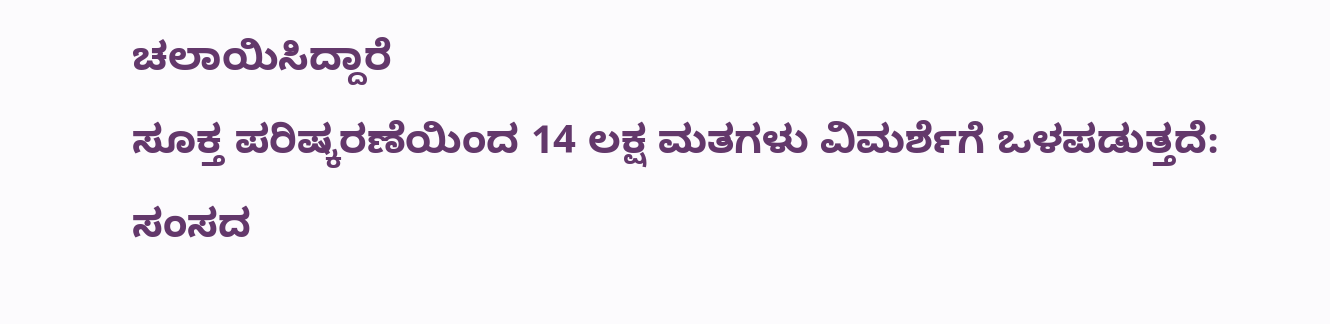ಚಲಾಯಿಸಿದ್ದಾರೆ
ಸೂಕ್ತ ಪರಿಷ್ಕರಣೆಯಿಂದ 14 ಲಕ್ಷ ಮತಗಳು ವಿಮರ್ಶೆಗೆ ಒಳಪಡುತ್ತದೆ: ಸಂಸದ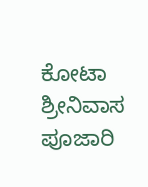ಕೋಟಾ ಶ್ರೀನಿವಾಸ ಪೂಜಾರಿ